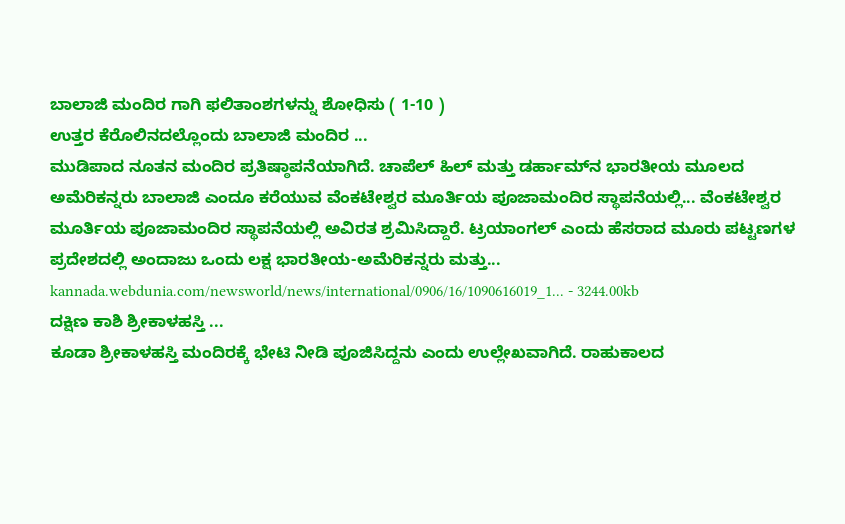ಬಾಲಾಜಿ ಮಂದಿರ ಗಾಗಿ ಫಲಿತಾಂಶಗಳನ್ನು ಶೋಧಿಸು ( 1-10 )
ಉತ್ತರ ಕೆರೊಲಿನದಲ್ಲೊಂದು ಬಾಲಾಜಿ ಮಂದಿರ ...
ಮುಡಿಪಾದ ನೂತನ ಮಂದಿರ ಪ್ರತಿಷ್ಠಾಪನೆಯಾಗಿದೆ. ಚಾಪೆಲ್ ಹಿಲ್ ಮತ್ತು ಡರ್ಹಾಮ್‌ನ ಭಾರತೀಯ ಮ‌ೂಲದ ಅಮೆರಿಕನ್ನರು ಬಾಲಾಜಿ ಎಂದೂ ಕರೆಯುವ ವೆಂಕಟೇಶ್ವರ ಮ‌ೂರ್ತಿಯ ಪೂಜಾಮಂದಿರ ಸ್ಥಾಪನೆಯಲ್ಲಿ... ವೆಂಕಟೇಶ್ವರ ಮ‌ೂರ್ತಿಯ ಪೂಜಾಮಂದಿರ ಸ್ಥಾಪನೆಯಲ್ಲಿ ಅವಿರತ ಶ್ರಮಿಸಿದ್ದಾರೆ. ಟ್ರಯಾಂಗಲ್ ಎಂದು ಹೆಸರಾದ ಮ‌ೂರು ಪಟ್ಟಣಗಳ ಪ್ರದೇಶದಲ್ಲಿ ಅಂದಾಜು ಒಂದು ಲಕ್ಷ ಭಾರತೀಯ-ಅಮೆರಿಕನ್ನರು ಮತ್ತು...
kannada.webdunia.com/newsworld/news/international/0906/16/1090616019_1... - 3244.00kb
ದಕ್ಷಿಣ ಕಾಶಿ ಶ್ರೀಕಾಳಹಸ್ತಿ ...
ಕೂಡಾ ಶ್ರೀಕಾಳಹಸ್ತಿ ಮಂದಿರಕ್ಕೆ ಭೇಟಿ ನೀಡಿ ಪೂಜಿಸಿದ್ದನು ಎಂದು ಉಲ್ಲೇಖವಾಗಿದೆ. ರಾಹುಕಾಲದ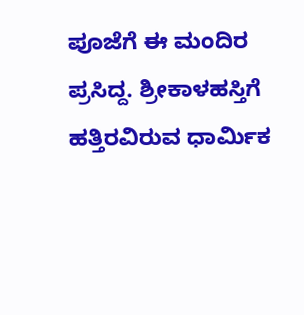ಪೂಜೆಗೆ ಈ ಮಂದಿರ ಪ್ರಸಿದ್ದ. ಶ್ರೀಕಾಳಹಸ್ತಿಗೆ ಹತ್ತಿರವಿರುವ ಧಾರ್ಮಿಕ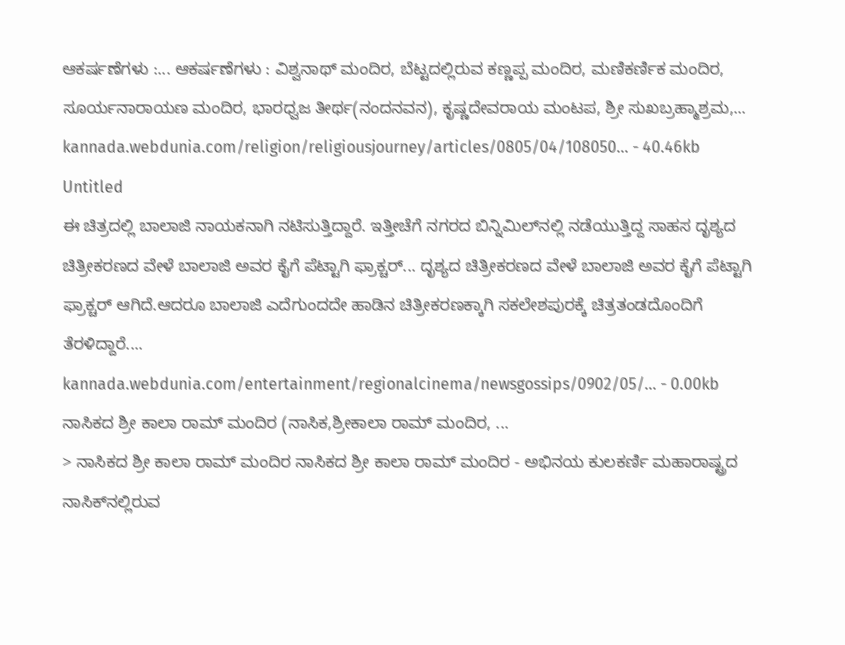ಆಕರ್ಷಣೆಗಳು :... ಆಕರ್ಷಣೆಗಳು : ವಿಶ್ವನಾಥ್ ಮಂದಿರ, ಬೆಟ್ಟದಲ್ಲಿರುವ ಕಣ್ಣಪ್ಪ ಮಂದಿರ, ಮಣಿಕರ್ಣಿಕ ಮಂದಿರ, ಸೂರ್ಯನಾರಾಯಣ ಮಂದಿರ, ಭಾರಧ್ವಜ ತೀರ್ಥ(ನಂದನವನ), ಕೃಷ್ಣದೇವರಾಯ ಮಂಟಪ, ಶ್ರೀ ಸುಖಬ್ರಹ್ಮಾಶ್ರಮ,...
kannada.webdunia.com/religion/religiousjourney/articles/0805/04/108050... - 40.46kb
Untitled
ಈ ಚಿತ್ರದಲ್ಲಿ ಬಾಲಾಜಿ ನಾಯಕನಾಗಿ ನಟಿಸುತ್ತಿದ್ದಾರೆ. ಇತ್ತೀಚೆಗೆ ನಗರದ ಬಿನ್ನಿಮಿಲ್‌ನಲ್ಲಿ ನಡೆಯುತ್ತಿದ್ದ ಸಾಹಸ ದೃಶ್ಯದ ಚಿತ್ರೀಕರಣದ ವೇಳೆ ಬಾಲಾಜಿ ಅವರ ಕೈಗೆ ಪೆಟ್ಟಾಗಿ ಫ್ರಾಕ್ಚರ್... ದೃಶ್ಯದ ಚಿತ್ರೀಕರಣದ ವೇಳೆ ಬಾಲಾಜಿ ಅವರ ಕೈಗೆ ಪೆಟ್ಟಾಗಿ ಫ್ರಾಕ್ಚರ್ ಆಗಿದೆ.ಆದರೂ ಬಾಲಾಜಿ ಎದೆಗುಂದದೇ ಹಾಡಿನ ಚಿತ್ರೀಕರಣಕ್ಕಾಗಿ ಸಕಲೇಶಪುರಕ್ಕೆ ಚಿತ್ರತಂಡದೊಂದಿಗೆ ತೆರಳಿದ್ದಾರೆ....
kannada.webdunia.com/entertainment/regionalcinema/newsgossips/0902/05/... - 0.00kb
ನಾಸಿಕದ ಶ್ರೀ ಕಾಲಾ ರಾಮ್ ಮಂದಿರ (ನಾಸಿಕ,ಶ್ರೀಕಾಲಾ ರಾಮ್ ಮಂದಿರ, ...
> ನಾಸಿಕದ ಶ್ರೀ ಕಾಲಾ ರಾಮ್ ಮಂದಿರ ನಾಸಿಕದ ಶ್ರೀ ಕಾಲಾ ರಾಮ್ ಮಂದಿರ - ಅಭಿನಯ ಕುಲಕರ್ಣಿ ಮಹಾರಾಷ್ಟ್ರದ ನಾಸಿಕ್‌ನಲ್ಲಿರುವ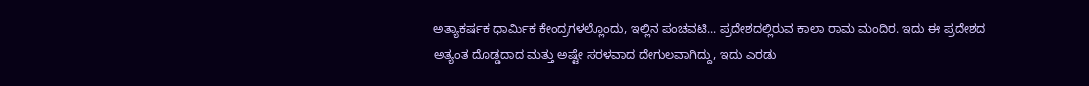ಅತ್ಯಾಕರ್ಷಕ ಧಾರ್ಮಿಕ ಕೇಂದ್ರಗಳಲ್ಲೊಂದು, ಇಲ್ಲಿನ ಪಂಚವಟಿ... ಪ್ರದೇಶದಲ್ಲಿರುವ ಕಾಲಾ ರಾಮ ಮಂದಿರ. ಇದು ಈ ಪ್ರದೇಶದ ಅತ್ಯಂತ ದೊಡ್ಡದಾದ ಮತ್ತು ಅಷ್ಟೇ ಸರಳವಾದ ದೇಗುಲವಾಗಿದ್ದು, ಇದು ಎರಡು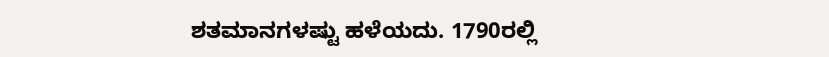ಶತಮಾನಗಳಷ್ಟು ಹಳೆಯದು. 1790ರಲ್ಲಿ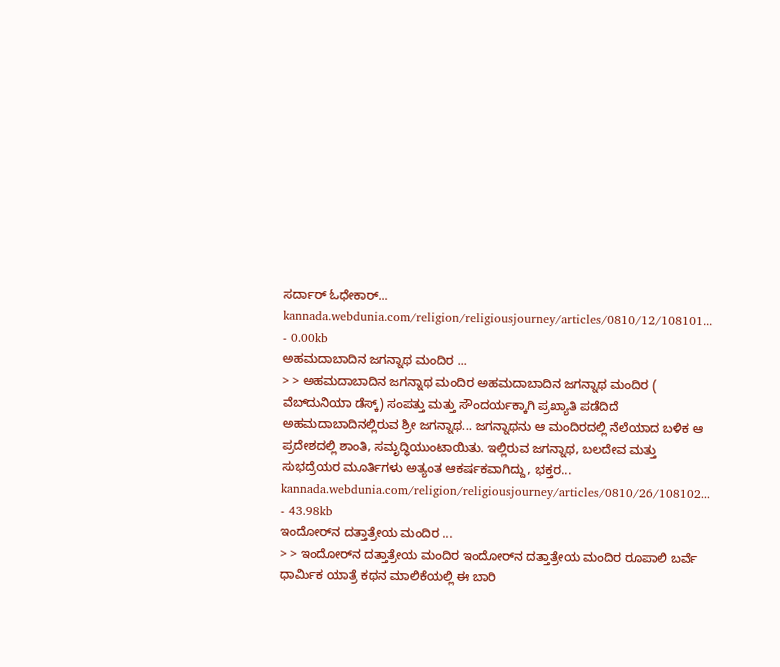ಸರ್ದಾರ್ ಓಧೇಕಾರ್...
kannada.webdunia.com/religion/religiousjourney/articles/0810/12/108101... - 0.00kb
ಅಹಮದಾಬಾದಿನ ಜಗನ್ನಾಥ ಮಂದಿರ ...
> > ಅಹಮದಾಬಾದಿನ ಜಗನ್ನಾಥ ಮಂದಿರ ಅಹಮದಾಬಾದಿನ ಜಗನ್ನಾಥ ಮಂದಿರ ( ವೆಬ್‌ದುನಿಯಾ ಡೆಸ್ಕ್) ಸಂಪತ್ತು ಮತ್ತು ಸೌಂದರ್ಯಕ್ಕಾಗಿ ಪ್ರಖ್ಯಾತಿ ಪಡೆದಿದೆ ಅಹಮದಾಬಾದಿನಲ್ಲಿರುವ ಶ್ರೀ ಜಗನ್ನಾಥ... ಜಗನ್ನಾಥನು ಆ ಮಂದಿರದಲ್ಲಿ ನೆಲೆಯಾದ ಬಳಿಕ ಆ ಪ್ರದೇಶದಲ್ಲಿ ಶಾಂತಿ, ಸಮೃದ್ಧಿಯುಂಟಾಯಿತು. ಇಲ್ಲಿರುವ ಜಗನ್ನಾಥ, ಬಲದೇವ ಮತ್ತು ಸುಭದ್ರೆಯರ ಮೂರ್ತಿಗಳು ಅತ್ಯಂತ ಆಕರ್ಷಕವಾಗಿದ್ದು, ಭಕ್ತರ...
kannada.webdunia.com/religion/religiousjourney/articles/0810/26/108102... - 43.98kb
ಇಂದೋರ್‌ನ ದತ್ತಾತ್ರೇಯ ಮಂದಿರ ...
> > ಇಂದೋರ್‌ನ ದತ್ತಾತ್ರೇಯ ಮಂದಿರ ಇಂದೋರ್‌ನ ದತ್ತಾತ್ರೇಯ ಮಂದಿರ ರೂಪಾಲಿ ಬರ್ವೆ ಧಾರ್ಮಿಕ ಯಾತ್ರೆ ಕಥನ ಮಾಲಿಕೆಯಲ್ಲಿ ಈ ಬಾರಿ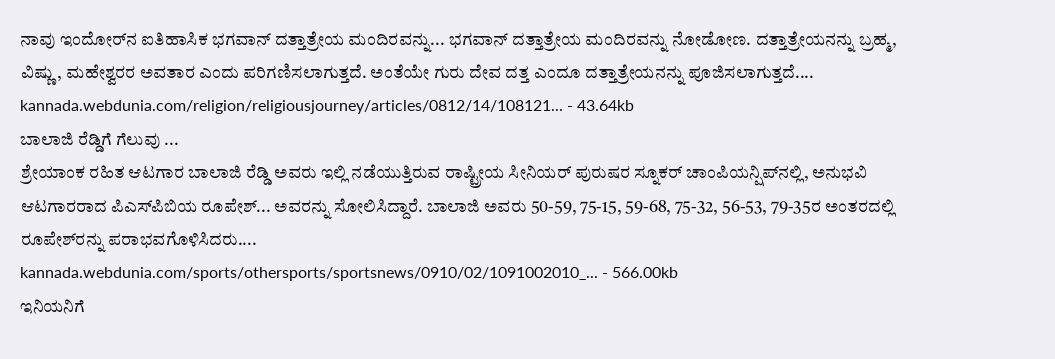ನಾವು ಇಂದೋರ್‌ನ ಐತಿಹಾಸಿಕ ಭಗವಾನ್ ದತ್ತಾತ್ರೇಯ ಮಂದಿರವನ್ನು... ಭಗವಾನ್ ದತ್ತಾತ್ರೇಯ ಮಂದಿರವನ್ನು ನೋಡೋಣ. ದತ್ತಾತ್ರೇಯನನ್ನು ಬ್ರಹ್ಮ, ವಿಷ್ಣು, ಮಹೇಶ್ವರರ ಅವತಾರ ಎಂದು ಪರಿಗಣಿಸಲಾಗುತ್ತದೆ. ಅಂತೆಯೇ ಗುರು ದೇವ ದತ್ತ ಎಂದೂ ದತ್ತಾತ್ರೇಯನನ್ನು ಪೂಜಿಸಲಾಗುತ್ತದೆ....
kannada.webdunia.com/religion/religiousjourney/articles/0812/14/108121... - 43.64kb
ಬಾಲಾಜಿ ರೆಡ್ಡಿಗೆ ಗೆಲುವು ...
ಶ್ರೇಯಾಂಕ ರಹಿತ ಆಟಗಾರ ಬಾಲಾಜಿ ರೆಡ್ಡಿ ಅವರು ಇಲ್ಲಿ ನಡೆಯುತ್ತಿರುವ ರಾಷ್ಟ್ರೀಯ ಸೀನಿಯರ್ ಪುರುಷರ ಸ್ನೂಕರ್ ಚಾಂಪಿಯನ್ಷಿಪ್‌ನಲ್ಲಿ, ಅನುಭವಿ ಆಟಗಾರರಾದ ಪಿಎಸ್‌ಪಿಬಿಯ ರೂಪೇಶ್... ಅವರನ್ನು ಸೋಲಿಸಿದ್ದಾರೆ. ಬಾಲಾಜಿ ಅವರು 50-59, 75-15, 59-68, 75-32, 56-53, 79-35ರ ಅಂತರದಲ್ಲಿ ರೂಪೇಶ್‌ರನ್ನು ಪರಾಭವಗೊಳಿಸಿದರು....
kannada.webdunia.com/sports/othersports/sportsnews/0910/02/1091002010_... - 566.00kb
ಇನಿಯನಿಗೆ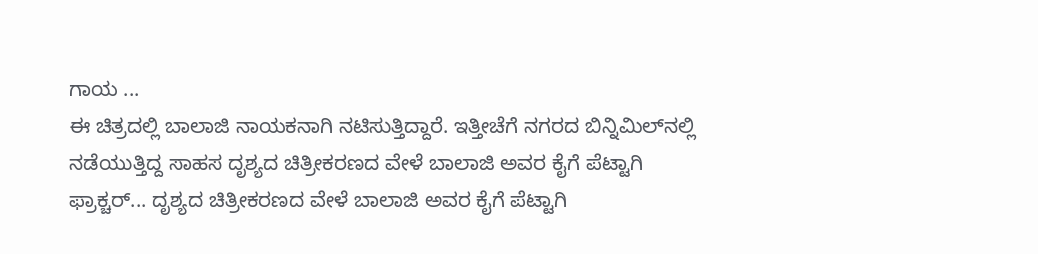ಗಾಯ ...
ಈ ಚಿತ್ರದಲ್ಲಿ ಬಾಲಾಜಿ ನಾಯಕನಾಗಿ ನಟಿಸುತ್ತಿದ್ದಾರೆ. ಇತ್ತೀಚೆಗೆ ನಗರದ ಬಿನ್ನಿಮಿಲ್‌ನಲ್ಲಿ ನಡೆಯುತ್ತಿದ್ದ ಸಾಹಸ ದೃಶ್ಯದ ಚಿತ್ರೀಕರಣದ ವೇಳೆ ಬಾಲಾಜಿ ಅವರ ಕೈಗೆ ಪೆಟ್ಟಾಗಿ ಫ್ರಾಕ್ಚರ್... ದೃಶ್ಯದ ಚಿತ್ರೀಕರಣದ ವೇಳೆ ಬಾಲಾಜಿ ಅವರ ಕೈಗೆ ಪೆಟ್ಟಾಗಿ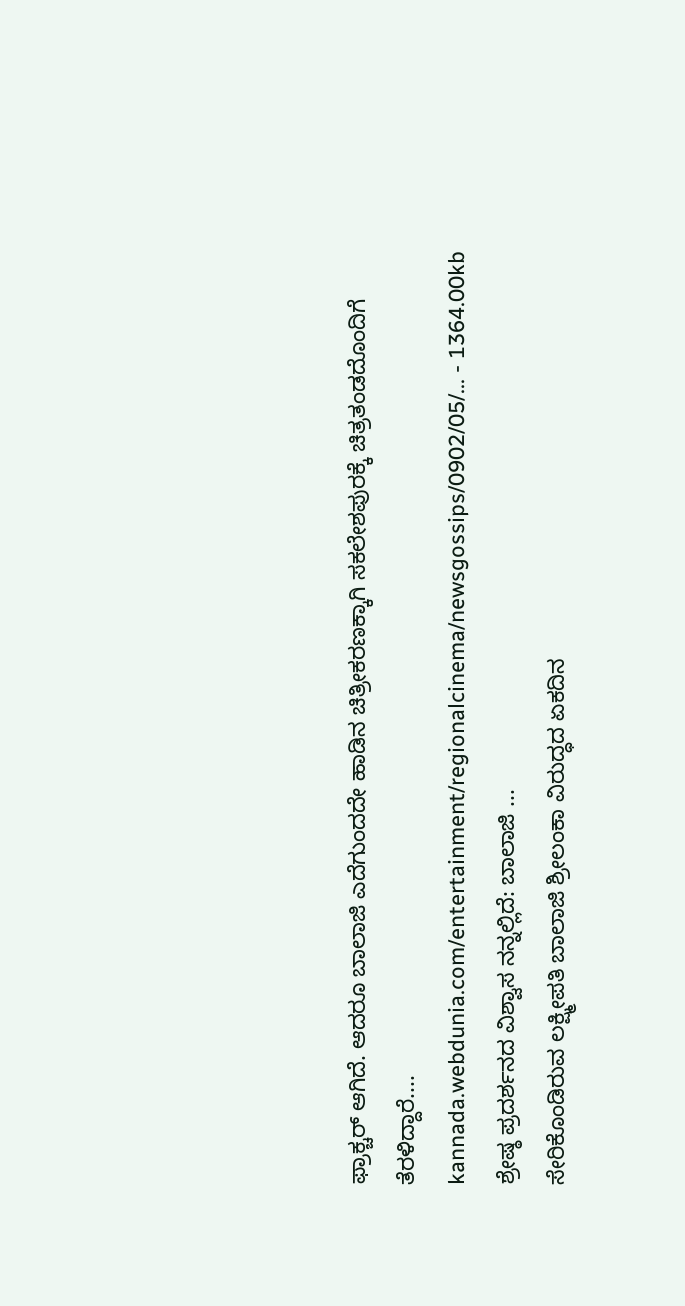ಫ್ರಾಕ್ಚರ್ ಆಗಿದೆ. ಆದರೂ ಬಾಲಾಜಿ ಎದೆಗುಂದದೇ ಹಾಡಿನ ಚಿತ್ರೀಕರಣಕ್ಕಾಗಿ ಸಕಲೇಶಪುರಕ್ಕೆ ಚಿತ್ರತಂಡದೊಂದಿಗೆ ತೆರಳಿದ್ದಾರೆ....
kannada.webdunia.com/entertainment/regionalcinema/newsgossips/0902/05/... - 1364.00kb
ಶ್ರೇಷ್ಠ ಪ್ರದರ್ಶನದ ವಿಶ್ವಾಸ ನನ್ನಲ್ಲಿದೆ: ಬಾಲಾಜಿ ...
ಸೇರಿಕೊಂಡಿರುವ ಲಕ್ಷ್ಮೀಪತಿ ಬಾಲಾಜಿ ಶ್ರೀಲಂಕಾ ವಿರುದ್ಧದ ಏಕದಿನ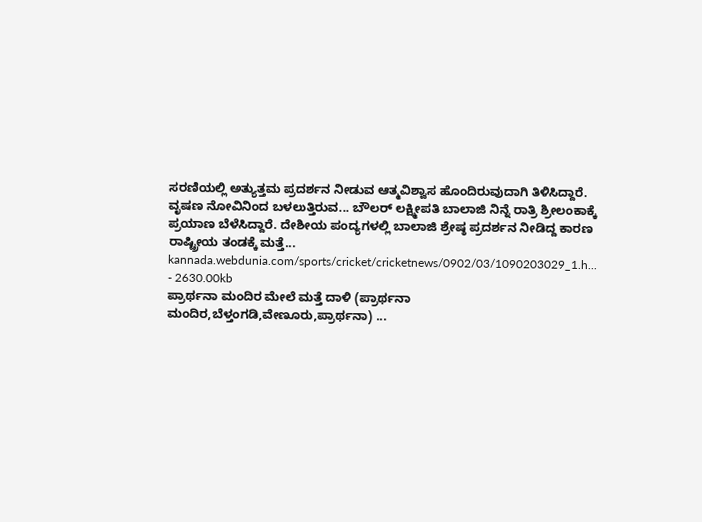ಸರಣಿಯಲ್ಲಿ ಅತ್ಯುತ್ತಮ ಪ್ರದರ್ಶನ ನೀಡುವ ಆತ್ಮವಿಶ್ವಾಸ ಹೊಂದಿರುವುದಾಗಿ ತಿಳಿಸಿದ್ದಾರೆ. ವೃಷಣ ನೋವಿನಿಂದ ಬಳಲುತ್ತಿರುವ... ಬೌಲರ್ ಲಕ್ಷ್ಮೀಪತಿ ಬಾಲಾಜಿ ನಿನ್ನೆ ರಾತ್ರಿ ಶ್ರೀಲಂಕಾಕ್ಕೆ ಪ್ರಯಾಣ ಬೆಳೆಸಿದ್ದಾರೆ. ದೇಶೀಯ ಪಂದ್ಯಗಳಲ್ಲಿ ಬಾಲಾಜಿ ಶ್ರೇಷ್ಠ ಪ್ರದರ್ಶನ ನೀಡಿದ್ದ ಕಾರಣ ರಾಷ್ಟ್ರೀಯ ತಂಡಕ್ಕೆ ಮತ್ತೆ...
kannada.webdunia.com/sports/cricket/cricketnews/0902/03/1090203029_1.h... - 2630.00kb
ಪ್ರಾರ್ಥನಾ ಮಂದಿರ ಮೇಲೆ ಮತ್ತೆ ದಾಳಿ (ಪ್ರಾರ್ಥನಾ ಮಂದಿರ,ಬೆಳ್ತಂಗಡಿ,ವೇಣೂರು,ಪ್ರಾರ್ಥನಾ) ...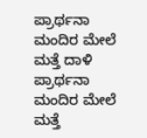ಪ್ರಾರ್ಥನಾ ಮಂದಿರ ಮೇಲೆ ಮತ್ತೆ ದಾಳಿ ಪ್ರಾರ್ಥನಾ ಮಂದಿರ ಮೇಲೆ ಮತ್ತೆ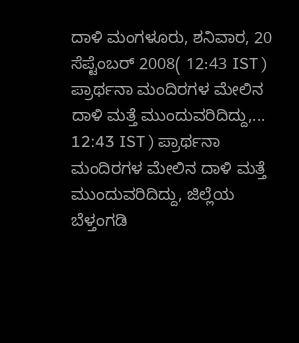ದಾಳಿ ಮಂಗಳೂರು, ಶನಿವಾರ, 20 ಸೆಪ್ಟೆಂಬರ್ 2008( 12:43 IST ) ಪ್ರಾರ್ಥನಾ ಮಂದಿರಗಳ ಮೇಲಿನ ದಾಳಿ ಮತ್ತೆ ಮುಂದುವರಿದಿದ್ದು,... 12:43 IST ) ಪ್ರಾರ್ಥನಾ ಮಂದಿರಗಳ ಮೇಲಿನ ದಾಳಿ ಮತ್ತೆ ಮುಂದುವರಿದಿದ್ದು, ಜಿಲ್ಲೆಯ ಬೆಳ್ತಂಗಡಿ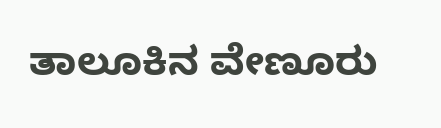ತಾಲೂಕಿನ ವೇಣೂರು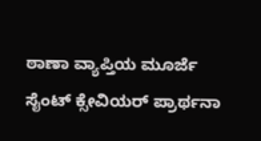ಠಾಣಾ ವ್ಯಾಪ್ತಿಯ ಮೂರ್ಜೆ ಸೈಂಟ್ ಕ್ಸೇವಿಯರ್ ಪ್ರಾರ್ಥನಾ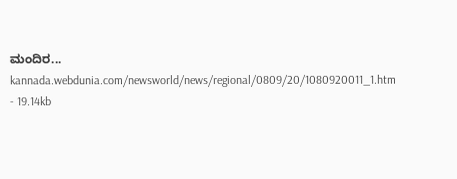ಮಂದಿರ...
kannada.webdunia.com/newsworld/news/regional/0809/20/1080920011_1.htm - 19.14kb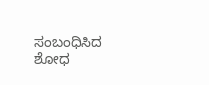ಸಂಬಂಧಿಸಿದ ಶೋಧ